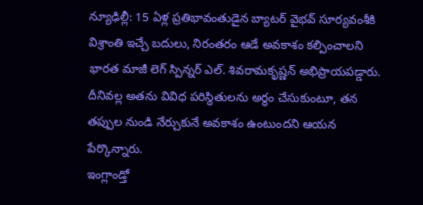న్యూఢిల్లీ: 15 ఏళ్ల ప్రతిభావంతుడైన బ్యాటర్ వైభవ్ సూర్యవంశీకి విశ్రాంతి ఇచ్చే బదులు, నిరంతరం ఆడే అవకాశం కల్పించాలని భారత మాజీ లెగ్ స్పిన్నర్ ఎల్. శివరామకృష్ణన్ అభిప్రాయపడ్డారు. దీనివల్ల అతను వివిధ పరిస్థితులను అర్థం చేసుకుంటూ, తన తప్పుల నుండి నేర్చుకునే అవకాశం ఉంటుందని ఆయన పేర్కొన్నారు.
ఇంగ్లాండ్తో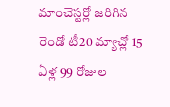మాంచెస్టర్లో జరిగిన రెండో టీ20 మ్యాచ్లో 15 ఏళ్ల 99 రోజుల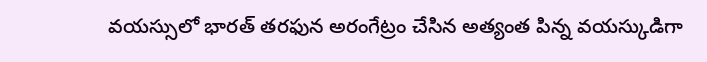వయస్సులో భారత్ తరఫున అరంగేట్రం చేసిన అత్యంత పిన్న వయస్కుడిగా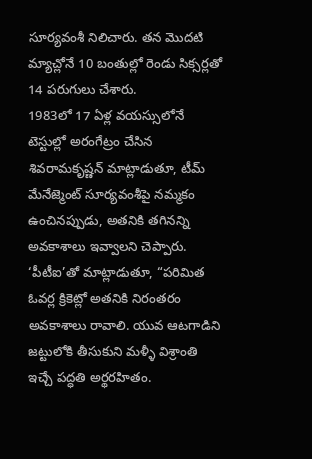సూర్యవంశీ నిలిచారు. తన మొదటి మ్యాచ్లోనే 10 బంతుల్లో రెండు సిక్సర్లతో 14 పరుగులు చేశారు.
1983లో 17 ఏళ్ల వయస్సులోనే టెస్టుల్లో అరంగేట్రం చేసిన శివరామకృష్ణన్ మాట్లాడుతూ, టీమ్ మేనేజ్మెంట్ సూర్యవంశీపై నమ్మకం ఉంచినప్పుడు, అతనికి తగినన్ని అవకాశాలు ఇవ్వాలని చెప్పారు. ‘పీటీఐ’తో మాట్లాడుతూ, “పరిమిత ఓవర్ల క్రికెట్లో అతనికి నిరంతరం అవకాశాలు రావాలి. యువ ఆటగాడిని జట్టులోకి తీసుకుని మళ్ళీ విశ్రాంతి ఇచ్చే పద్ధతి అర్థరహితం.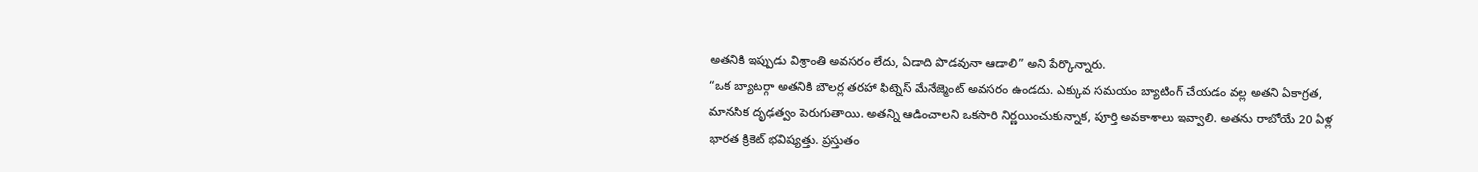అతనికి ఇప్పుడు విశ్రాంతి అవసరం లేదు, ఏడాది పొడవునా ఆడాలి” అని పేర్కొన్నారు.
“ఒక బ్యాటర్గా అతనికి బౌలర్ల తరహా ఫిట్నెస్ మేనేజ్మెంట్ అవసరం ఉండదు. ఎక్కువ సమయం బ్యాటింగ్ చేయడం వల్ల అతని ఏకాగ్రత, మానసిక దృఢత్వం పెరుగుతాయి. అతన్ని ఆడించాలని ఒకసారి నిర్ణయించుకున్నాక, పూర్తి అవకాశాలు ఇవ్వాలి. అతను రాబోయే 20 ఏళ్ల భారత క్రికెట్ భవిష్యత్తు. ప్రస్తుతం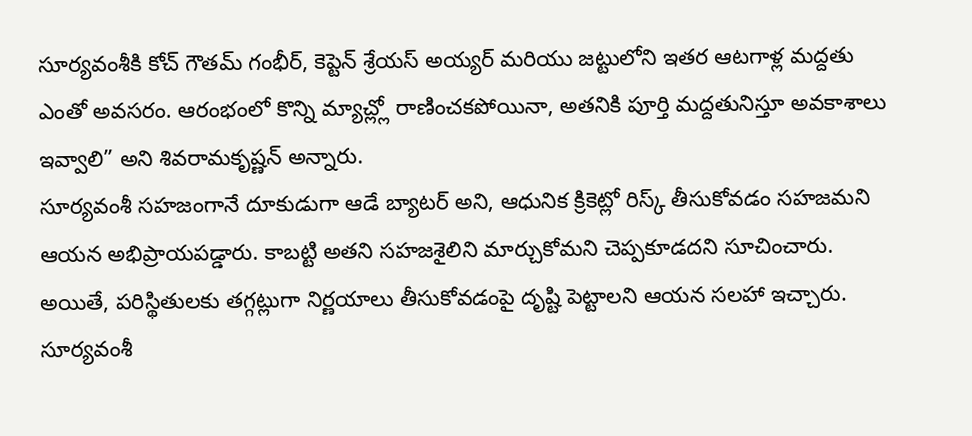సూర్యవంశీకి కోచ్ గౌతమ్ గంభీర్, కెప్టెన్ శ్రేయస్ అయ్యర్ మరియు జట్టులోని ఇతర ఆటగాళ్ల మద్దతు ఎంతో అవసరం. ఆరంభంలో కొన్ని మ్యాచ్ల్లో రాణించకపోయినా, అతనికి పూర్తి మద్దతునిస్తూ అవకాశాలు ఇవ్వాలి” అని శివరామకృష్ణన్ అన్నారు.
సూర్యవంశీ సహజంగానే దూకుడుగా ఆడే బ్యాటర్ అని, ఆధునిక క్రికెట్లో రిస్క్ తీసుకోవడం సహజమని ఆయన అభిప్రాయపడ్డారు. కాబట్టి అతని సహజశైలిని మార్చుకోమని చెప్పకూడదని సూచించారు. అయితే, పరిస్థితులకు తగ్గట్లుగా నిర్ణయాలు తీసుకోవడంపై దృష్టి పెట్టాలని ఆయన సలహా ఇచ్చారు. సూర్యవంశీ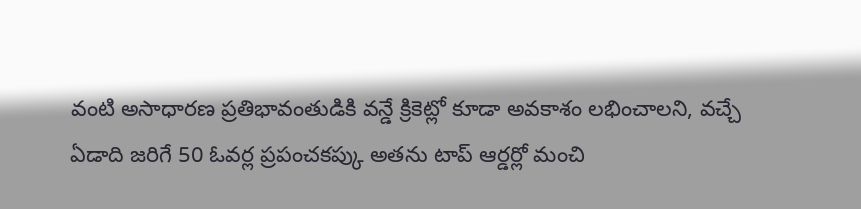వంటి అసాధారణ ప్రతిభావంతుడికి వన్డే క్రికెట్లో కూడా అవకాశం లభించాలని, వచ్చే ఏడాది జరిగే 50 ఓవర్ల ప్రపంచకప్కు అతను టాప్ ఆర్డర్లో మంచి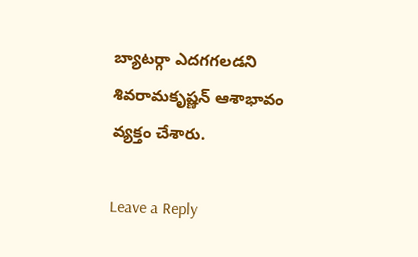బ్యాటర్గా ఎదగగలడని శివరామకృష్ణన్ ఆశాభావం వ్యక్తం చేశారు.

Leave a Reply